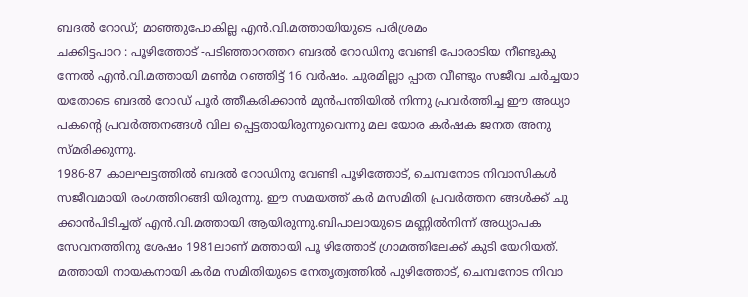ബദൽ റോഡ്; മാഞ്ഞുപോകില്ല എൻ.വി.മത്തായിയുടെ പരിശ്രമം
ചക്കിട്ടപാറ : പൂഴിത്തോട് -പടിഞ്ഞാറത്തറ ബദൽ റോഡിനു വേണ്ടി പോരാടിയ നീണ്ടുകു ന്നേൽ എൻ.വി.മത്തായി മൺമ റഞ്ഞിട്ട് 16 വർഷം. ചുരമില്ലാ പ്പാത വീണ്ടും സജീവ ചർച്ചയാ യതോടെ ബദൽ റോഡ് പൂർ ത്തീകരിക്കാൻ മുൻപന്തിയിൽ നിന്നു പ്രവർത്തിച്ച ഈ അധ്യാ പകന്റെ പ്രവർത്തനങ്ങൾ വില പ്പെട്ടതായിരുന്നുവെന്നു മല യോര കർഷക ജനത അനു സ്മരിക്കുന്നു.
1986-87 കാലഘട്ടത്തിൽ ബദൽ റോഡിനു വേണ്ടി പൂഴിത്തോട്, ചെമ്പനോട നിവാസികൾ സജീവമായി രംഗത്തിറങ്ങി യിരുന്നു. ഈ സമയത്ത് കർ മസമിതി പ്രവർത്തന ങ്ങൾക്ക് ചു ക്കാൻപിടിച്ചത് എൻ.വി.മത്തായി ആയിരുന്നു.ബിപാലായുടെ മണ്ണിൽനിന്ന് അധ്യാപക സേവനത്തിനു ശേഷം 1981ലാണ് മത്തായി പൂ ഴിത്തോട് ഗ്രാമത്തിലേക്ക് കുടി യേറിയത്.
മത്തായി നായകനായി കർമ സമിതിയുടെ നേതൃത്വത്തിൽ പുഴിത്തോട്, ചെമ്പനോട നിവാ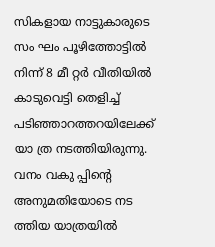സികളായ നാട്ടുകാരുടെ സം ഘം പൂഴിത്തോട്ടിൽ നിന്ന് 8 മീ റ്റർ വീതിയിൽ കാടുവെട്ടി തെളിച്ച് പടിഞ്ഞാറത്തറയിലേക്ക് യാ ത്ര നടത്തിയിരുന്നു. വനം വകു പ്പിന്റെ അനുമതിയോടെ നട ത്തിയ യാത്രയിൽ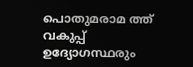പൊതുമരാമ ത്ത് വകുപ്പ് ഉദ്യോഗസ്ഥരും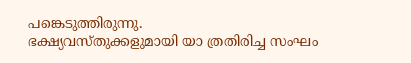പങ്കെടുത്തിരുന്നു.
ഭക്ഷ്യവസ്തുക്കളുമായി യാ ത്രതിരിച്ച സംഘം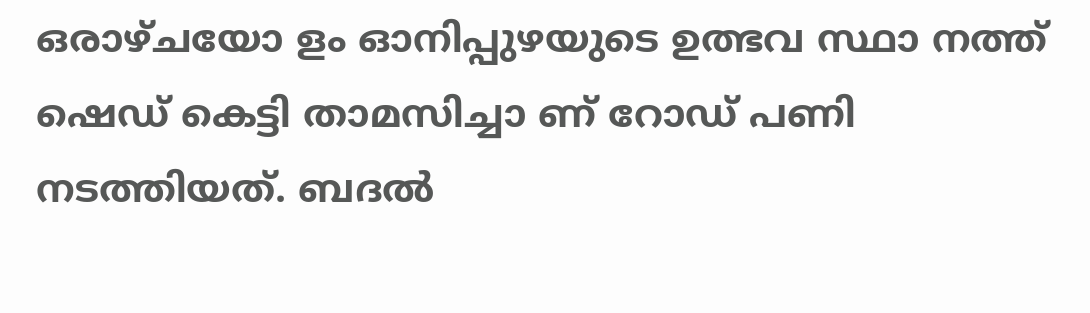ഒരാഴ്ചയോ ളം ഓനിപ്പുഴയുടെ ഉത്ഭവ സ്ഥാ നത്ത് ഷെഡ് കെട്ടി താമസിച്ചാ ണ് റോഡ് പണി നടത്തിയത്. ബദൽ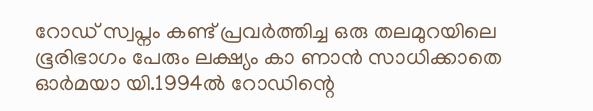റോഡ് സ്വപ്നം കണ്ട് പ്രവർത്തിച്ച ഒരു തലമുറയിലെ ഭൂരിഭാഗം പേരും ലക്ഷ്യം കാ ണാൻ സാധിക്കാതെ ഓർമയാ യി.1994ൽ റോഡിന്റെ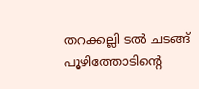തറക്കല്ലി ടൽ ചടങ്ങ് പൂഴിത്തോടിന്റെ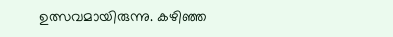ഉത്സവമായിരുന്നു. കഴിഞ്ഞ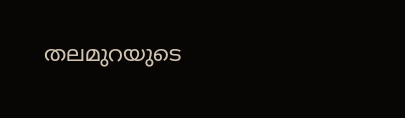തലമുറയുടെ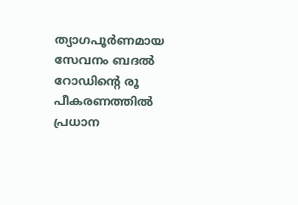ത്യാഗപൂർണമായ സേവനം ബദൽ റോഡിന്റെ രൂ പീകരണത്തിൽ പ്രധാന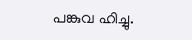പങ്കുവ ഹിച്ചു.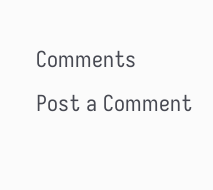Comments
Post a Comment